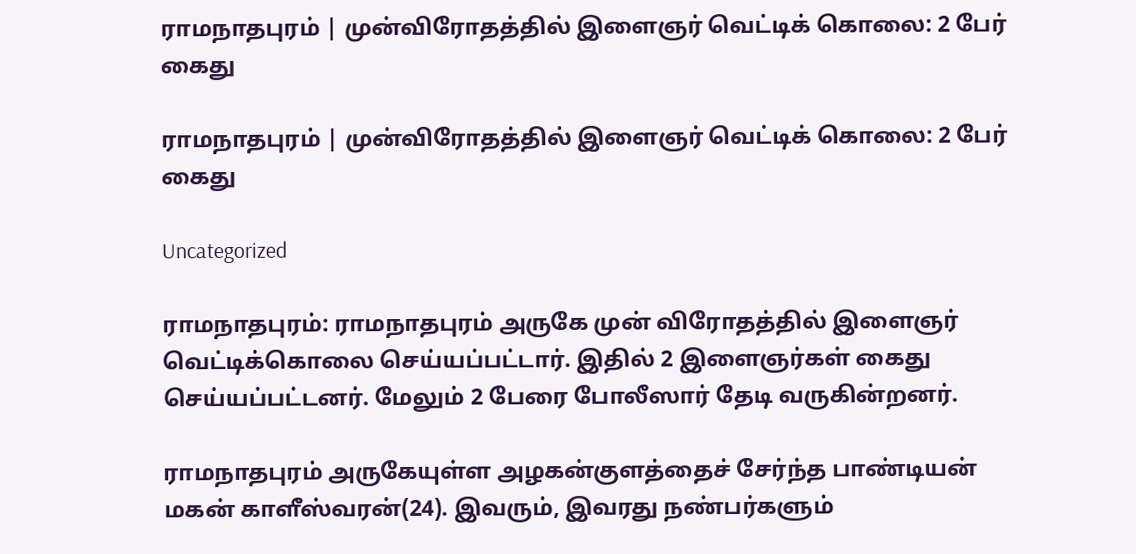ராமநாதபுரம் | முன்விரோதத்தில் இளைஞர் வெட்டிக் கொலை: 2 பேர் கைது

ராமநாதபுரம் | முன்விரோதத்தில் இளைஞர் வெட்டிக் கொலை: 2 பேர் கைது

Uncategorized

ராமநாதபுரம்: ராமநாதபுரம் அருகே முன் விரோதத்தில் இளைஞர் வெட்டிக்கொலை செய்யப்பட்டார். இதில் 2 இளைஞர்கள் கைது செய்யப்பட்டனர். மேலும் 2 பேரை போலீஸார் தேடி வருகின்றனர்.

ராமநாதபுரம் அருகேயுள்ள அழகன்குளத்தைச் சேர்ந்த பாண்டியன் மகன் காளீஸ்வரன்(24). இவரும், இவரது நண்பர்களும்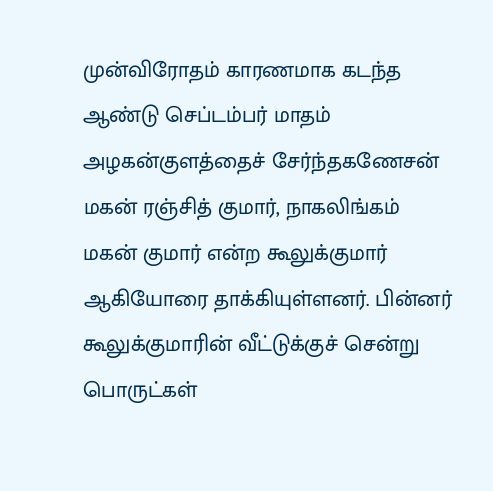முன்விரோதம் காரணமாக கடந்த ஆண்டு செப்டம்பர் மாதம் அழகன்குளத்தைச் சேர்ந்தகணேசன் மகன் ரஞ்சித் குமார், நாகலிங்கம் மகன் குமார் என்ற கூலுக்குமார் ஆகியோரை தாக்கியுள்ளனர். பின்னர் கூலுக்குமாரின் வீட்டுக்குச் சென்று பொருட்கள்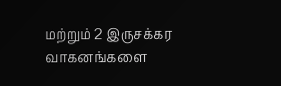மற்றும் 2 இருசக்கர வாகனங்களை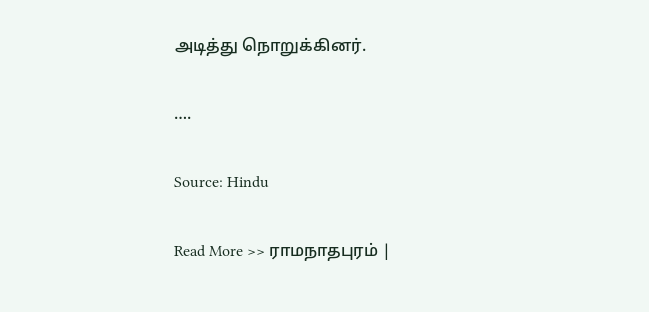அடித்து நொறுக்கினர்.

….

Source: Hindu

Read More >> ராமநாதபுரம் |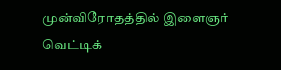முன்விரோதத்தில் இளைஞர் வெட்டிக்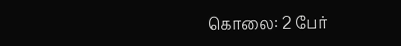கொலை: 2 பேர்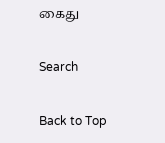கைது

Search

Back to Top